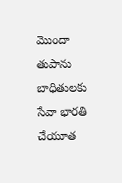మొందా తుపాను బాధితులకు సేవా భారతి చేయూత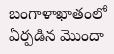బంగాళాఖాతంలో ఏర్పడిన మొందా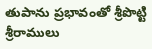తుపాను ప్రభావంతో శ్రీపొట్టి శ్రీరాములు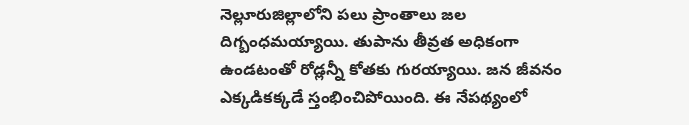నెల్లూరుజిల్లాలోని పలు ప్రాంతాలు జల దిగ్బంధమయ్యాయి. తుపాను తీవ్రత అధికంగా ఉండటంతో రోడ్లన్నీ కోతకు గురయ్యాయి. జన జీవనం ఎక్కడికక్కడే స్తంభించిపోయింది. ఈ నేపథ్యంలో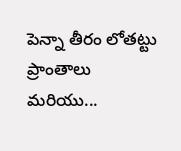పెన్నా తీరం లోతట్టు ప్రాంతాలు మరియు...